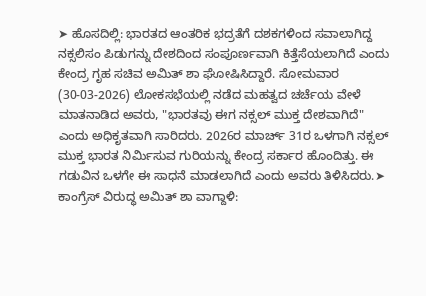➤ ಹೊಸದಿಲ್ಲಿ: ಭಾರತದ ಆಂತರಿಕ ಭದ್ರತೆಗೆ ದಶಕಗಳಿಂದ ಸವಾಲಾಗಿದ್ದ ನಕ್ಸಲಿಸಂ ಪಿಡುಗನ್ನು ದೇಶದಿಂದ ಸಂಪೂರ್ಣವಾಗಿ ಕಿತ್ತೆಸೆಯಲಾಗಿದೆ ಎಂದು ಕೇಂದ್ರ ಗೃಹ ಸಚಿವ ಅಮಿತ್ ಶಾ ಘೋಷಿಸಿದ್ದಾರೆ. ಸೋಮವಾರ (30-03-2026) ಲೋಕಸಭೆಯಲ್ಲಿ ನಡೆದ ಮಹತ್ವದ ಚರ್ಚೆಯ ವೇಳೆ ಮಾತನಾಡಿದ ಅವರು, "ಭಾರತವು ಈಗ ನಕ್ಸಲ್ ಮುಕ್ತ ದೇಶವಾಗಿದೆ" ಎಂದು ಅಧಿಕೃತವಾಗಿ ಸಾರಿದರು. 2026ರ ಮಾರ್ಚ್ 31ರ ಒಳಗಾಗಿ ನಕ್ಸಲ್ ಮುಕ್ತ ಭಾರತ ನಿರ್ಮಿಸುವ ಗುರಿಯನ್ನು ಕೇಂದ್ರ ಸರ್ಕಾರ ಹೊಂದಿತ್ತು. ಈ ಗಡುವಿನ ಒಳಗೇ ಈ ಸಾಧನೆ ಮಾಡಲಾಗಿದೆ ಎಂದು ಅವರು ತಿಳಿಸಿದರು.➤ ಕಾಂಗ್ರೆಸ್ ವಿರುದ್ಧ ಅಮಿತ್ ಶಾ ವಾಗ್ದಾಳಿ: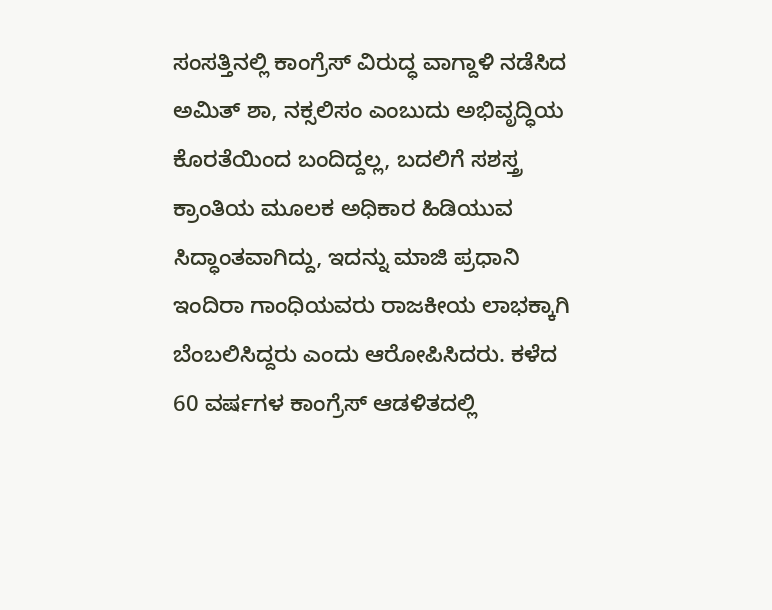ಸಂಸತ್ತಿನಲ್ಲಿ ಕಾಂಗ್ರೆಸ್ ವಿರುದ್ಧ ವಾಗ್ದಾಳಿ ನಡೆಸಿದ ಅಮಿತ್ ಶಾ, ನಕ್ಸಲಿಸಂ ಎಂಬುದು ಅಭಿವೃದ್ಧಿಯ ಕೊರತೆಯಿಂದ ಬಂದಿದ್ದಲ್ಲ, ಬದಲಿಗೆ ಸಶಸ್ತ್ರ ಕ್ರಾಂತಿಯ ಮೂಲಕ ಅಧಿಕಾರ ಹಿಡಿಯುವ ಸಿದ್ಧಾಂತವಾಗಿದ್ದು, ಇದನ್ನು ಮಾಜಿ ಪ್ರಧಾನಿ ಇಂದಿರಾ ಗಾಂಧಿಯವರು ರಾಜಕೀಯ ಲಾಭಕ್ಕಾಗಿ ಬೆಂಬಲಿಸಿದ್ದರು ಎಂದು ಆರೋಪಿಸಿದರು. ಕಳೆದ 60 ವರ್ಷಗಳ ಕಾಂಗ್ರೆಸ್ ಆಡಳಿತದಲ್ಲಿ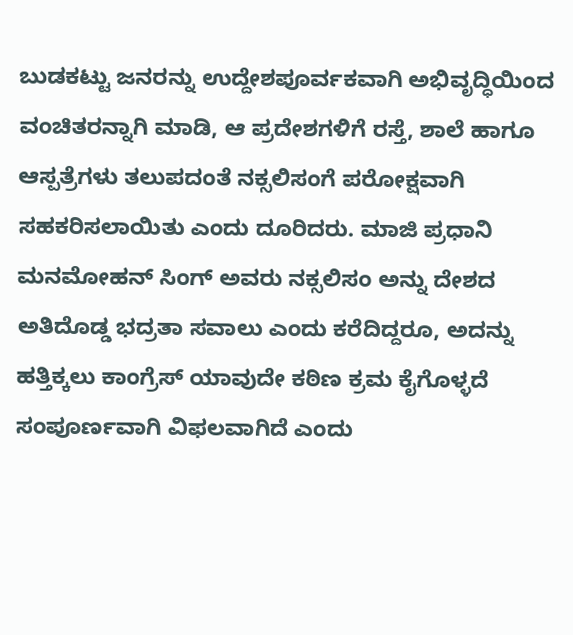ಬುಡಕಟ್ಟು ಜನರನ್ನು ಉದ್ದೇಶಪೂರ್ವಕವಾಗಿ ಅಭಿವೃದ್ಧಿಯಿಂದ ವಂಚಿತರನ್ನಾಗಿ ಮಾಡಿ, ಆ ಪ್ರದೇಶಗಳಿಗೆ ರಸ್ತೆ, ಶಾಲೆ ಹಾಗೂ ಆಸ್ಪತ್ರೆಗಳು ತಲುಪದಂತೆ ನಕ್ಸಲಿಸಂಗೆ ಪರೋಕ್ಷವಾಗಿ ಸಹಕರಿಸಲಾಯಿತು ಎಂದು ದೂರಿದರು. ಮಾಜಿ ಪ್ರಧಾನಿ ಮನಮೋಹನ್ ಸಿಂಗ್ ಅವರು ನಕ್ಸಲಿಸಂ ಅನ್ನು ದೇಶದ ಅತಿದೊಡ್ಡ ಭದ್ರತಾ ಸವಾಲು ಎಂದು ಕರೆದಿದ್ದರೂ, ಅದನ್ನು ಹತ್ತಿಕ್ಕಲು ಕಾಂಗ್ರೆಸ್ ಯಾವುದೇ ಕಠಿಣ ಕ್ರಮ ಕೈಗೊಳ್ಳದೆ ಸಂಪೂರ್ಣವಾಗಿ ವಿಫಲವಾಗಿದೆ ಎಂದು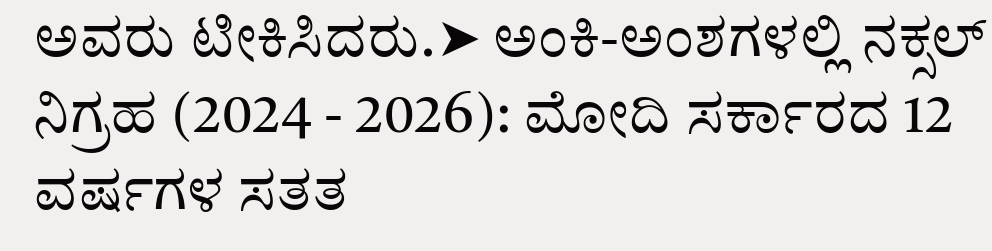ಅವರು ಟೀಕಿಸಿದರು.➤ ಅಂಕಿ-ಅಂಶಗಳಲ್ಲಿ ನಕ್ಸಲ್ ನಿಗ್ರಹ (2024 - 2026): ಮೋದಿ ಸರ್ಕಾರದ 12 ವರ್ಷಗಳ ಸತತ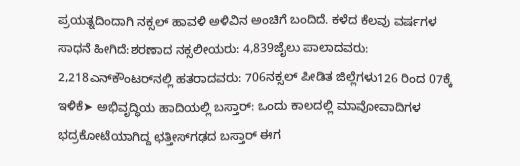ಪ್ರಯತ್ನದಿಂದಾಗಿ ನಕ್ಸಲ್ ಹಾವಳಿ ಅಳಿವಿನ ಅಂಚಿಗೆ ಬಂದಿದೆ. ಕಳೆದ ಕೆಲವು ವರ್ಷಗಳ ಸಾಧನೆ ಹೀಗಿದೆ:ಶರಣಾದ ನಕ್ಸಲೀಯರು: 4,839ಜೈಲು ಪಾಲಾದವರು: 2,218ಎನ್‌ಕೌಂಟರ್‌ನಲ್ಲಿ ಹತರಾದವರು: 706ನಕ್ಸಲ್ ಪೀಡಿತ ಜಿಲ್ಲೆಗಳು126 ರಿಂದ 07ಕ್ಕೆ ಇಳಿಕೆ➤ ಅಭಿವೃದ್ಧಿಯ ಹಾದಿಯಲ್ಲಿ ಬಸ್ತಾರ್: ಒಂದು ಕಾಲದಲ್ಲಿ ಮಾವೋವಾದಿಗಳ ಭದ್ರಕೋಟೆಯಾಗಿದ್ದ ಛತ್ತೀಸ್‌ಗಢದ ಬಸ್ತಾರ್ ಈಗ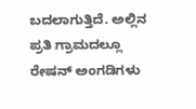ಬದಲಾಗುತ್ತಿದೆ. ಅಲ್ಲಿನ ಪ್ರತಿ ಗ್ರಾಮದಲ್ಲೂ ರೇಷನ್ ಅಂಗಡಿಗಳು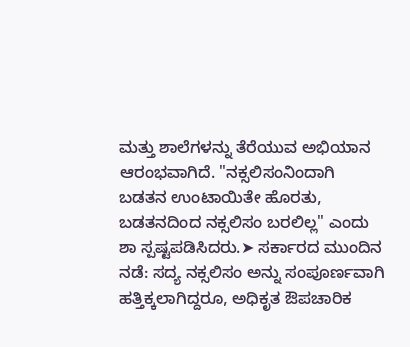ಮತ್ತು ಶಾಲೆಗಳನ್ನು ತೆರೆಯುವ ಅಭಿಯಾನ ಆರಂಭವಾಗಿದೆ. "ನಕ್ಸಲಿಸಂನಿಂದಾಗಿ ಬಡತನ ಉಂಟಾಯಿತೇ ಹೊರತು, ಬಡತನದಿಂದ ನಕ್ಸಲಿಸಂ ಬರಲಿಲ್ಲ" ಎಂದು ಶಾ ಸ್ಪಷ್ಟಪಡಿಸಿದರು.➤ ಸರ್ಕಾರದ ಮುಂದಿನ ನಡೆ: ಸದ್ಯ ನಕ್ಸಲಿಸಂ ಅನ್ನು ಸಂಪೂರ್ಣವಾಗಿ ಹತ್ತಿಕ್ಕಲಾಗಿದ್ದರೂ, ಅಧಿಕೃತ ಔಪಚಾರಿಕ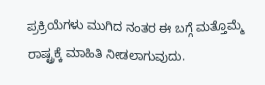ಪ್ರಕ್ರಿಯೆಗಳು ಮುಗಿದ ನಂತರ ಈ ಬಗ್ಗೆ ಮತ್ತೊಮ್ಮೆ ರಾಷ್ಟ್ರಕ್ಕೆ ಮಾಹಿತಿ ನೀಡಲಾಗುವುದು.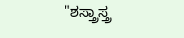"ಶಸ್ತ್ರಾಸ್ತ್ರ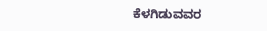ಕೆಳಗಿಡುವವರ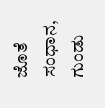ಜೊತೆ ಸಂಧಾನ, ಗುಂಡು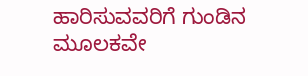ಹಾರಿಸುವವರಿಗೆ ಗುಂಡಿನ ಮೂಲಕವೇ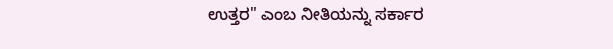ಉತ್ತರ" ಎಂಬ ನೀತಿಯನ್ನು ಸರ್ಕಾರ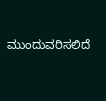ಮುಂದುವರಿಸಲಿದೆ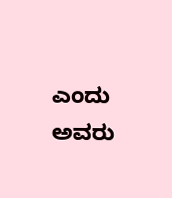ಎಂದು ಅವರು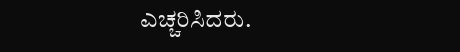ಎಚ್ಚರಿಸಿದರು.